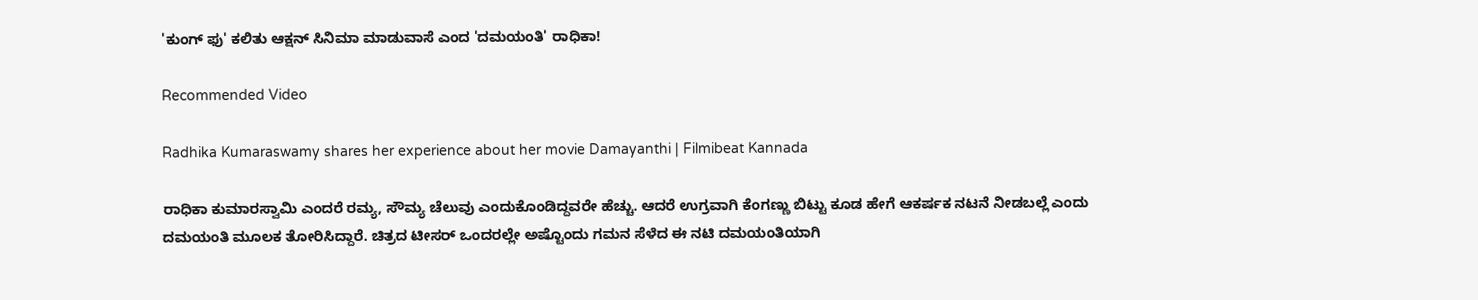'ಕುಂಗ್ ಫು' ಕಲಿತು ಆಕ್ಷನ್ ಸಿನಿಮಾ ಮಾಡುವಾಸೆ ಎಂದ 'ದಮಯಂತಿ' ರಾಧಿಕಾ!

Recommended Video

Radhika Kumaraswamy shares her experience about her movie Damayanthi | Filmibeat Kannada

ರಾಧಿಕಾ ಕುಮಾರಸ್ವಾಮಿ ಎಂದರೆ ರಮ್ಯ, ಸೌಮ್ಯ ಚೆಲುವು ಎಂದುಕೊಂಡಿದ್ದವರೇ ಹೆಚ್ಚು. ಆದರೆ ಉಗ್ರವಾಗಿ ಕೆಂಗಣ್ಣು ಬಿಟ್ಟು ಕೂಡ ಹೇಗೆ ಆಕರ್ಷಕ ನಟನೆ ನೀಡಬಲ್ಲೆ ಎಂದು ದಮಯಂತಿ ಮೂಲಕ ತೋರಿಸಿದ್ದಾರೆ. ಚಿತ್ರದ ಟೀಸರ್ ಒಂದರಲ್ಲೇ ಅಷ್ಟೊಂದು ಗಮನ ಸೆಳೆದ ಈ ನಟಿ ದಮಯಂತಿಯಾಗಿ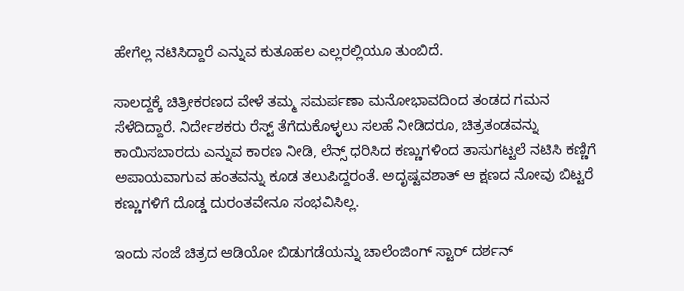ಹೇಗೆಲ್ಲ ನಟಿಸಿದ್ದಾರೆ ಎನ್ನುವ ಕುತೂಹಲ ಎಲ್ಲರಲ್ಲಿಯೂ ತುಂಬಿದೆ.

ಸಾಲದ್ದಕ್ಕೆ ಚಿತ್ರೀಕರಣದ ವೇಳೆ ತಮ್ಮ ಸಮರ್ಪಣಾ ಮನೋಭಾವದಿಂದ ತಂಡದ ಗಮನ ಸೆಳೆದಿದ್ದಾರೆ. ನಿರ್ದೇಶಕರು ರೆಸ್ಟ್ ತೆಗೆದುಕೊಳ್ಳಲು ಸಲಹೆ ನೀಡಿದರೂ, ಚಿತ್ರತಂಡವನ್ನು ಕಾಯಿಸಬಾರದು ಎನ್ನುವ ಕಾರಣ ನೀಡಿ, ಲೆನ್ಸ್ ಧರಿಸಿದ ಕಣ್ಣುಗಳಿಂದ ತಾಸುಗಟ್ಟಲೆ ನಟಿಸಿ ಕಣ್ಣಿಗೆ ಅಪಾಯವಾಗುವ ಹಂತವನ್ನು ಕೂಡ ತಲುಪಿದ್ದರಂತೆ. ಅದೃಷ್ಟವಶಾತ್ ಆ ಕ್ಷಣದ ನೋವು ಬಿಟ್ಟರೆ ಕಣ್ಣುಗಳಿಗೆ ದೊಡ್ಡ ದುರಂತವೇನೂ ಸಂಭವಿಸಿಲ್ಲ.

ಇಂದು ಸಂಜೆ ಚಿತ್ರದ ಆಡಿಯೋ ಬಿಡುಗಡೆಯನ್ನು ಚಾಲೆಂಜಿಂಗ್ ಸ್ಟಾರ್ ದರ್ಶನ್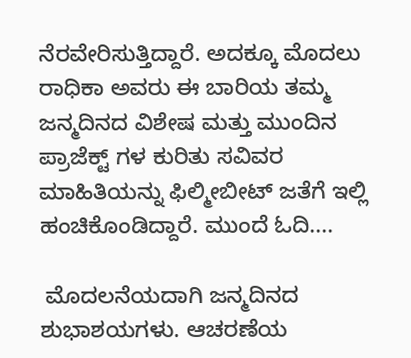ನೆರವೇರಿಸುತ್ತಿದ್ದಾರೆ. ಅದಕ್ಕೂ ಮೊದಲು ರಾಧಿಕಾ ಅವರು ಈ ಬಾರಿಯ ತಮ್ಮ ಜನ್ಮದಿನದ ವಿಶೇಷ ಮತ್ತು ಮುಂದಿನ ಪ್ರಾಜೆಕ್ಟ್ ಗಳ ಕುರಿತು ಸವಿವರ ಮಾಹಿತಿಯನ್ನು ಫಿಲ್ಮೀಬೀಟ್ ಜತೆಗೆ ಇಲ್ಲಿ ಹಂಚಿಕೊಂಡಿದ್ದಾರೆ. ಮುಂದೆ ಓದಿ....

 ಮೊದಲನೆಯದಾಗಿ ಜನ್ಮದಿನದ ಶುಭಾಶಯಗಳು. ಆಚರಣೆಯ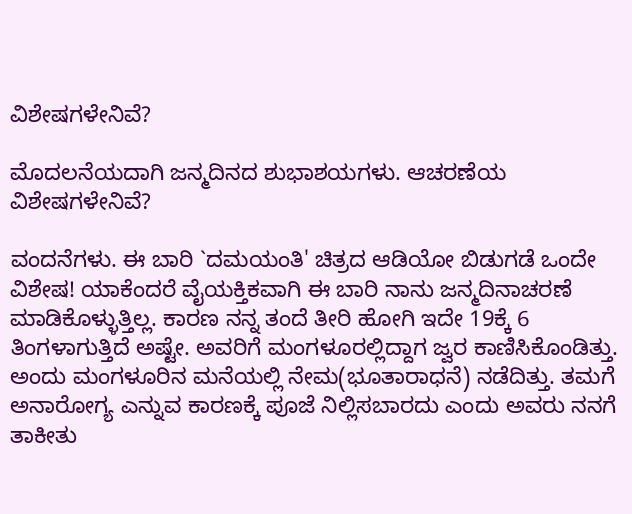ವಿಶೇಷಗಳೇನಿವೆ?

ಮೊದಲನೆಯದಾಗಿ ಜನ್ಮದಿನದ ಶುಭಾಶಯಗಳು. ಆಚರಣೆಯ ವಿಶೇಷಗಳೇನಿವೆ?

ವಂದನೆಗಳು. ಈ ಬಾರಿ `ದಮಯಂತಿ' ಚಿತ್ರದ ಆಡಿಯೋ ಬಿಡುಗಡೆ ಒಂದೇ ವಿಶೇಷ! ಯಾಕೆಂದರೆ ವೈಯಕ್ತಿಕವಾಗಿ ಈ ಬಾರಿ ನಾನು ಜನ್ಮದಿನಾಚರಣೆ ಮಾಡಿಕೊಳ್ಳುತ್ತಿಲ್ಲ. ಕಾರಣ ನನ್ನ ತಂದೆ ತೀರಿ ಹೋಗಿ ಇದೇ 19ಕ್ಕೆ 6 ತಿಂಗಳಾಗುತ್ತಿದೆ ಅಷ್ಟೇ. ಅವರಿಗೆ ಮಂಗಳೂರಲ್ಲಿದ್ದಾಗ ಜ್ವರ ಕಾಣಿಸಿಕೊಂಡಿತ್ತು. ಅಂದು ಮಂಗಳೂರಿನ ಮನೆಯಲ್ಲಿ ನೇಮ(ಭೂತಾರಾಧನೆ) ನಡೆದಿತ್ತು. ತಮಗೆ ಅನಾರೋಗ್ಯ ಎನ್ನುವ ಕಾರಣಕ್ಕೆ ಪೂಜೆ ನಿಲ್ಲಿಸಬಾರದು ಎಂದು ಅವರು ನನಗೆ ತಾಕೀತು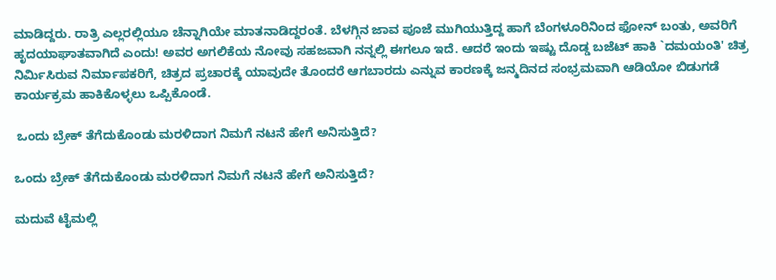ಮಾಡಿದ್ದರು. ರಾತ್ರಿ ಎಲ್ಲರಲ್ಲಿಯೂ ಚೆನ್ನಾಗಿಯೇ ಮಾತನಾಡಿದ್ದರಂತೆ. ಬೆಳಗ್ಗಿನ ಜಾವ ಪೂಜೆ ಮುಗಿಯುತ್ತಿದ್ದ ಹಾಗೆ ಬೆಂಗಳೂರಿನಿಂದ ಫೋನ್ ಬಂತು, ಅವರಿಗೆ ಹೃದಯಾಘಾತವಾಗಿದೆ ಎಂದು! ಅವರ ಅಗಲಿಕೆಯ ನೋವು ಸಹಜವಾಗಿ ನನ್ನಲ್ಲಿ ಈಗಲೂ ಇದೆ. ಆದರೆ ಇಂದು ಇಷ್ಟು ದೊಡ್ಡ ಬಜೆಟ್ ಹಾಕಿ `ದಮಯಂತಿ' ಚಿತ್ರ ನಿರ್ಮಿಸಿರುವ ನಿರ್ಮಾಪಕರಿಗೆ, ಚಿತ್ರದ ಪ್ರಚಾರಕ್ಕೆ ಯಾವುದೇ ತೊಂದರೆ ಆಗಬಾರದು ಎನ್ನುವ ಕಾರಣಕ್ಕೆ ಜನ್ಮದಿನದ ಸಂಭ್ರಮವಾಗಿ ಆಡಿಯೋ ಬಿಡುಗಡೆ ಕಾರ್ಯಕ್ರಮ ಹಾಕಿಕೊಳ್ಳಲು ಒಪ್ಪಿಕೊಂಡೆ.

 ಒಂದು ಬ್ರೇಕ್ ತೆಗೆದುಕೊಂಡು ಮರಳಿದಾಗ ನಿಮಗೆ ನಟನೆ ಹೇಗೆ ಅನಿಸುತ್ತಿದೆ?

ಒಂದು ಬ್ರೇಕ್ ತೆಗೆದುಕೊಂಡು ಮರಳಿದಾಗ ನಿಮಗೆ ನಟನೆ ಹೇಗೆ ಅನಿಸುತ್ತಿದೆ?

ಮದುವೆ ಟೈಮಲ್ಲಿ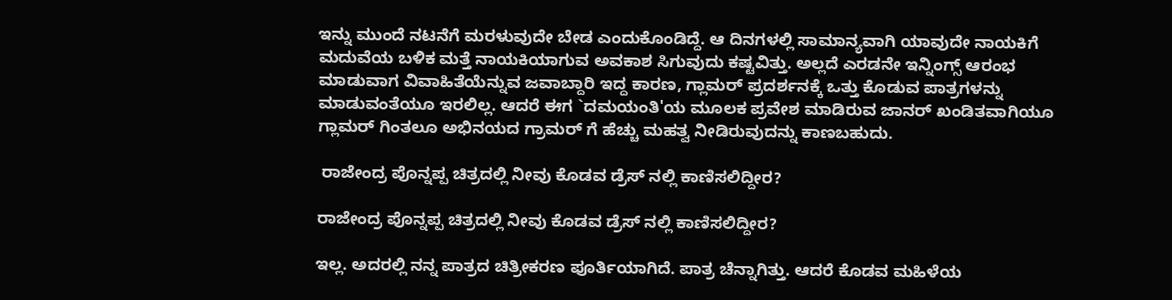ಇನ್ನು ಮುಂದೆ ನಟನೆಗೆ ಮರಳುವುದೇ ಬೇಡ ಎಂದುಕೊಂಡಿದ್ದೆ. ಆ ದಿನಗಳಲ್ಲಿ ಸಾಮಾನ್ಯವಾಗಿ ಯಾವುದೇ ನಾಯಕಿಗೆ ಮದುವೆಯ ಬಳಿಕ ಮತ್ತೆ ನಾಯಕಿಯಾಗುವ ಅವಕಾಶ ಸಿಗುವುದು ಕಷ್ಟವಿತ್ತು. ಅಲ್ಲದೆ ಎರಡನೇ ಇನ್ನಿಂಗ್ಸ್ ಆರಂಭ ಮಾಡುವಾಗ ವಿವಾಹಿತೆಯೆನ್ನುವ ಜವಾಬ್ದಾರಿ ಇದ್ದ ಕಾರಣ, ಗ್ಲಾಮರ್ ಪ್ರದರ್ಶನಕ್ಕೆ ಒತ್ತು ಕೊಡುವ ಪಾತ್ರಗಳನ್ನು ಮಾಡುವಂತೆಯೂ ಇರಲಿಲ್ಲ. ಆದರೆ ಈಗ `ದಮಯಂತಿ'ಯ ಮೂಲಕ ಪ್ರವೇಶ ಮಾಡಿರುವ ಜಾನರ್ ಖಂಡಿತವಾಗಿಯೂ ಗ್ಲಾಮರ್ ಗಿಂತಲೂ ಅಭಿನಯದ ಗ್ರಾಮರ್ ಗೆ ಹೆಚ್ಚು ಮಹತ್ವ ನೀಡಿರುವುದನ್ನು ಕಾಣಬಹುದು.

 ರಾಜೇಂದ್ರ ಪೊನ್ನಪ್ಪ ಚಿತ್ರದಲ್ಲಿ ನೀವು ಕೊಡವ ಡ್ರೆಸ್ ನಲ್ಲಿ ಕಾಣಿಸಲಿದ್ದೀರ?

ರಾಜೇಂದ್ರ ಪೊನ್ನಪ್ಪ ಚಿತ್ರದಲ್ಲಿ ನೀವು ಕೊಡವ ಡ್ರೆಸ್ ನಲ್ಲಿ ಕಾಣಿಸಲಿದ್ದೀರ?

ಇಲ್ಲ. ಅದರಲ್ಲಿ ನನ್ನ ಪಾತ್ರದ ಚಿತ್ರೀಕರಣ ಪೂರ್ತಿಯಾಗಿದೆ. ಪಾತ್ರ ಚೆನ್ನಾಗಿತ್ತು. ಆದರೆ ಕೊಡವ ಮಹಿಳೆಯ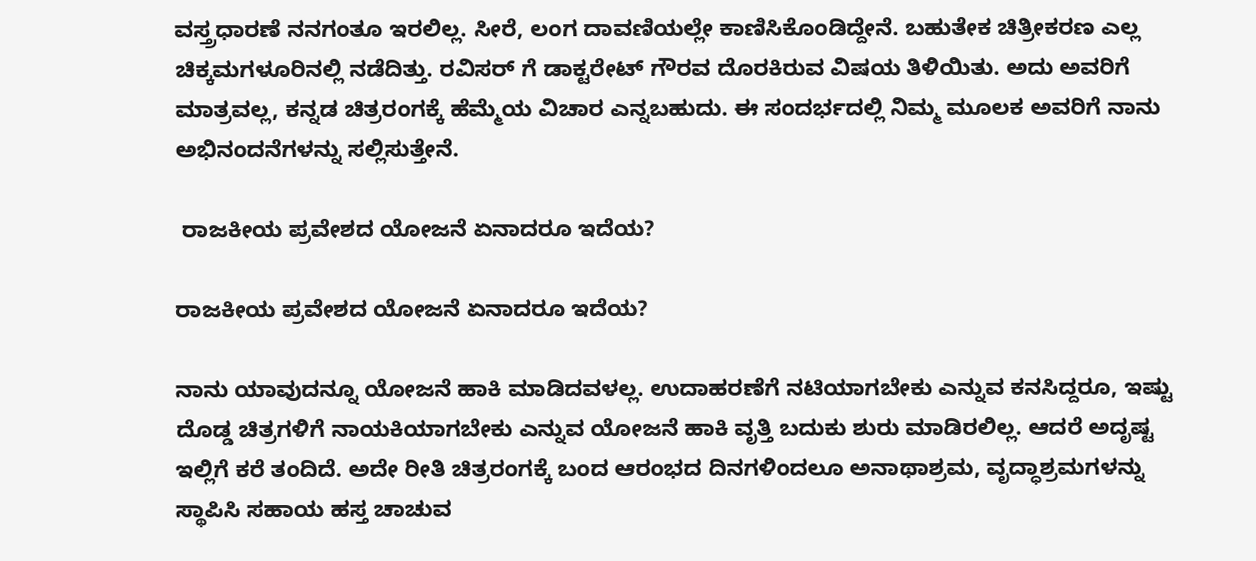ವಸ್ತ್ರಧಾರಣೆ ನನಗಂತೂ ಇರಲಿಲ್ಲ. ಸೀರೆ, ಲಂಗ ದಾವಣಿಯಲ್ಲೇ ಕಾಣಿಸಿಕೊಂಡಿದ್ದೇನೆ. ಬಹುತೇಕ ಚಿತ್ರೀಕರಣ ಎಲ್ಲ ಚಿಕ್ಕಮಗಳೂರಿನಲ್ಲಿ ನಡೆದಿತ್ತು. ರವಿಸರ್ ಗೆ ಡಾಕ್ಟರೇಟ್ ಗೌರವ ದೊರಕಿರುವ ವಿಷಯ ತಿಳಿಯಿತು. ಅದು ಅವರಿಗೆ ಮಾತ್ರವಲ್ಲ, ಕನ್ನಡ ಚಿತ್ರರಂಗಕ್ಕೆ ಹೆಮ್ಮೆಯ ವಿಚಾರ ಎನ್ನಬಹುದು. ಈ ಸಂದರ್ಭದಲ್ಲಿ ನಿಮ್ಮ ಮೂಲಕ ಅವರಿಗೆ ನಾನು ಅಭಿನಂದನೆಗಳನ್ನು ಸಲ್ಲಿಸುತ್ತೇನೆ.

 ರಾಜಕೀಯ ಪ್ರವೇಶದ ಯೋಜನೆ ಏನಾದರೂ ಇದೆಯ?

ರಾಜಕೀಯ ಪ್ರವೇಶದ ಯೋಜನೆ ಏನಾದರೂ ಇದೆಯ?

ನಾನು ಯಾವುದನ್ನೂ ಯೋಜನೆ ಹಾಕಿ ಮಾಡಿದವಳಲ್ಲ. ಉದಾಹರಣೆಗೆ ನಟಿಯಾಗಬೇಕು ಎನ್ನುವ ಕನಸಿದ್ದರೂ, ಇಷ್ಟು ದೊಡ್ಡ ಚಿತ್ರಗಳಿಗೆ ನಾಯಕಿಯಾಗಬೇಕು ಎನ್ನುವ ಯೋಜನೆ ಹಾಕಿ ವೃತ್ತಿ ಬದುಕು ಶುರು ಮಾಡಿರಲಿಲ್ಲ. ಆದರೆ ಅದೃಷ್ಟ ಇಲ್ಲಿಗೆ ಕರೆ ತಂದಿದೆ. ಅದೇ ರೀತಿ ಚಿತ್ರರಂಗಕ್ಕೆ ಬಂದ ಆರಂಭದ ದಿನಗಳಿಂದಲೂ ಅನಾಥಾಶ್ರಮ, ವೃದ್ಧಾಶ್ರಮಗಳನ್ನು ಸ್ಥಾಪಿಸಿ ಸಹಾಯ ಹಸ್ತ ಚಾಚುವ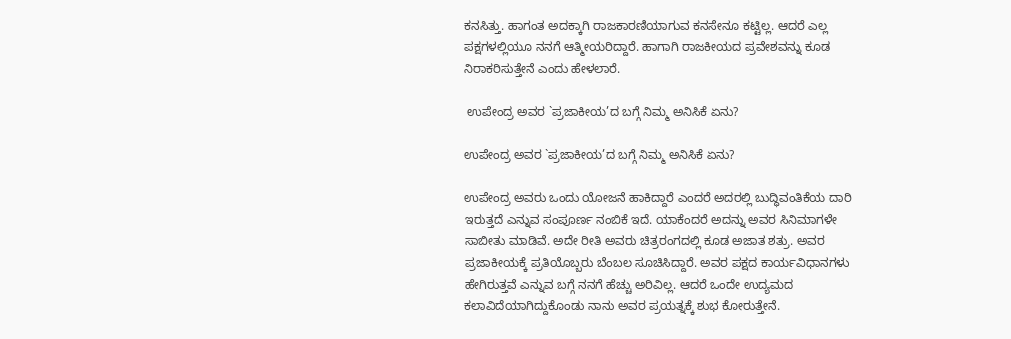ಕನಸಿತ್ತು. ಹಾಗಂತ ಅದಕ್ಕಾಗಿ ರಾಜಕಾರಣಿಯಾಗುವ ಕನಸೇನೂ ಕಟ್ಟಿಲ್ಲ. ಆದರೆ ಎಲ್ಲ ಪಕ್ಷಗಳಲ್ಲಿಯೂ ನನಗೆ ಆತ್ಮೀಯರಿದ್ದಾರೆ. ಹಾಗಾಗಿ ರಾಜಕೀಯದ ಪ್ರವೇಶವನ್ನು ಕೂಡ ನಿರಾಕರಿಸುತ್ತೇನೆ ಎಂದು ಹೇಳಲಾರೆ.

 ಉಪೇಂದ್ರ ಅವರ `ಪ್ರಜಾಕೀಯ’ದ ಬಗ್ಗೆ ನಿಮ್ಮ ಅನಿಸಿಕೆ ಏನು?

ಉಪೇಂದ್ರ ಅವರ `ಪ್ರಜಾಕೀಯ’ದ ಬಗ್ಗೆ ನಿಮ್ಮ ಅನಿಸಿಕೆ ಏನು?

ಉಪೇಂದ್ರ ಅವರು ಒಂದು ಯೋಜನೆ ಹಾಕಿದ್ದಾರೆ ಎಂದರೆ ಅದರಲ್ಲಿ ಬುದ್ಧಿವಂತಿಕೆಯ ದಾರಿ ಇರುತ್ತದೆ ಎನ್ನುವ ಸಂಪೂರ್ಣ ನಂಬಿಕೆ ಇದೆ. ಯಾಕೆಂದರೆ ಅದನ್ನು ಅವರ ಸಿನಿಮಾಗಳೇ ಸಾಬೀತು ಮಾಡಿವೆ. ಅದೇ ರೀತಿ ಅವರು ಚಿತ್ರರಂಗದಲ್ಲಿ ಕೂಡ ಅಜಾತ ಶತ್ರು. ಅವರ ಪ್ರಜಾಕೀಯಕ್ಕೆ ಪ್ರತಿಯೊಬ್ಬರು ಬೆಂಬಲ ಸೂಚಿಸಿದ್ದಾರೆ. ಅವರ ಪಕ್ಷದ ಕಾರ್ಯವಿಧಾನಗಳು ಹೇಗಿರುತ್ತವೆ ಎನ್ನುವ ಬಗ್ಗೆ ನನಗೆ ಹೆಚ್ಚು ಅರಿವಿಲ್ಲ. ಆದರೆ ಒಂದೇ ಉದ್ಯಮದ ಕಲಾವಿದೆಯಾಗಿದ್ದುಕೊಂಡು ನಾನು ಅವರ ಪ್ರಯತ್ನಕ್ಕೆ ಶುಭ ಕೋರುತ್ತೇನೆ.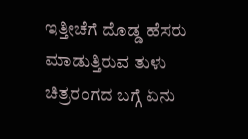ಇತ್ತೀಚೆಗೆ ದೊಡ್ಡ ಹೆಸರು ಮಾಡುತ್ತಿರುವ ತುಳು ಚಿತ್ರರಂಗದ ಬಗ್ಗೆ ಏನು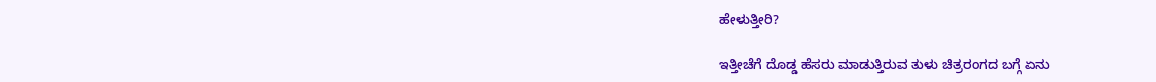ಹೇಳುತ್ತೀರಿ?

ಇತ್ತೀಚೆಗೆ ದೊಡ್ಡ ಹೆಸರು ಮಾಡುತ್ತಿರುವ ತುಳು ಚಿತ್ರರಂಗದ ಬಗ್ಗೆ ಏನು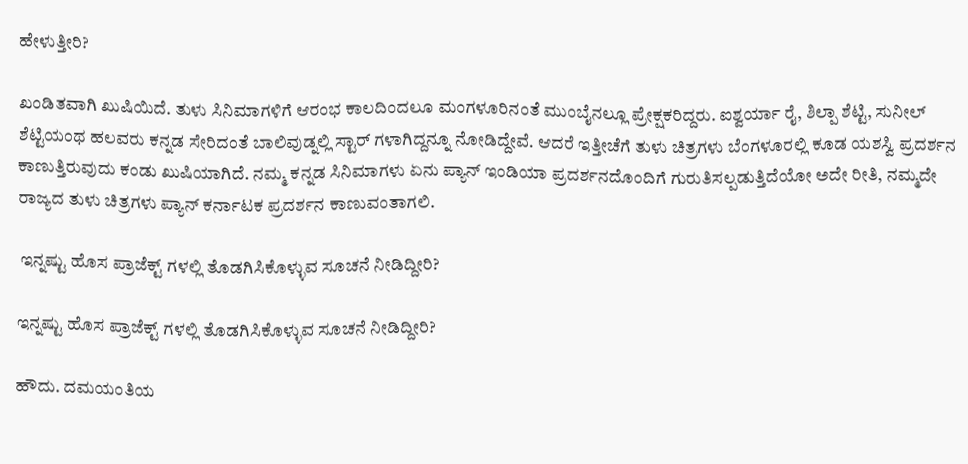ಹೇಳುತ್ತೀರಿ?

ಖಂಡಿತವಾಗಿ ಖುಷಿಯಿದೆ. ತುಳು ಸಿನಿಮಾಗಳಿಗೆ ಆರಂಭ ಕಾಲದಿಂದಲೂ ಮಂಗಳೂರಿನಂತೆ ಮುಂಬೈನಲ್ಲೂ ಪ್ರೇಕ್ಷಕರಿದ್ದರು. ಐಶ್ವರ್ಯಾ ರೈ, ಶಿಲ್ಪಾ ಶೆಟ್ಟಿ, ಸುನೀಲ್ ಶೆಟ್ಟಿಯಂಥ ಹಲವರು ಕನ್ನಡ ಸೇರಿದಂತೆ ಬಾಲಿವುಡ್ನಲ್ಲಿ ಸ್ಟಾರ್ ಗಳಾಗಿದ್ದನ್ನೂ ನೋಡಿದ್ದೇವೆ. ಆದರೆ ಇತ್ತೀಚೆಗೆ ತುಳು ಚಿತ್ರಗಳು ಬೆಂಗಳೂರಲ್ಲಿ ಕೂಡ ಯಶಸ್ವಿ ಪ್ರದರ್ಶನ ಕಾಣುತ್ತಿರುವುದು ಕಂಡು ಖುಷಿಯಾಗಿದೆ. ನಮ್ಮ ಕನ್ನಡ ಸಿನಿಮಾಗಳು ಏನು ಪ್ಯಾನ್ ಇಂಡಿಯಾ ಪ್ರದರ್ಶನದೊಂದಿಗೆ ಗುರುತಿಸಲ್ಪಡುತ್ತಿದೆಯೋ ಅದೇ ರೀತಿ, ನಮ್ಮದೇ ರಾಜ್ಯದ ತುಳು ಚಿತ್ರಗಳು ಪ್ಯಾನ್ ಕರ್ನಾಟಕ ಪ್ರದರ್ಶನ ಕಾಣುವಂತಾಗಲಿ.

 ಇನ್ನಷ್ಟು ಹೊಸ ಪ್ರಾಜೆಕ್ಟ್ ಗಳಲ್ಲಿ ತೊಡಗಿಸಿಕೊಳ್ಳುವ ಸೂಚನೆ ನೀಡಿದ್ದೀರಿ?

ಇನ್ನಷ್ಟು ಹೊಸ ಪ್ರಾಜೆಕ್ಟ್ ಗಳಲ್ಲಿ ತೊಡಗಿಸಿಕೊಳ್ಳುವ ಸೂಚನೆ ನೀಡಿದ್ದೀರಿ?

ಹೌದು. ದಮಯಂತಿಯ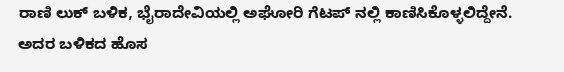ರಾಣಿ ಲುಕ್ ಬಳಿಕ, ಭೈರಾದೇವಿಯಲ್ಲಿ ಅಘೋರಿ ಗೆಟಪ್ ನಲ್ಲಿ ಕಾಣಿಸಿಕೊಳ್ಳಲಿದ್ದೇನೆ. ಅದರ ಬಳಿಕದ ಹೊಸ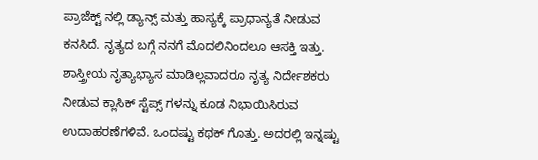ಪ್ರಾಜೆಕ್ಟ್ ನಲ್ಲಿ ಡ್ಯಾನ್ಸ್ ಮತ್ತು ಹಾಸ್ಯಕ್ಕೆ ಪ್ರಾಧಾನ್ಯತೆ ನೀಡುವ ಕನಸಿದೆ. ನೃತ್ಯದ ಬಗ್ಗೆ ನನಗೆ ಮೊದಲಿನಿಂದಲೂ ಆಸಕ್ತಿ ಇತ್ತು. ಶಾಸ್ತ್ರೀಯ ನೃತ್ಯಾಭ್ಯಾಸ ಮಾಡಿಲ್ಲವಾದರೂ ನೃತ್ಯ ನಿರ್ದೇಶಕರು ನೀಡುವ ಕ್ಲಾಸಿಕ್ ಸ್ಟೆಪ್ಸ್ ಗಳನ್ನು ಕೂಡ ನಿಭಾಯಿಸಿರುವ ಉದಾಹರಣೆಗಳಿವೆ. ಒಂದಷ್ಟು ಕಥಕ್ ಗೊತ್ತು. ಅದರಲ್ಲಿ ಇನ್ನಷ್ಟು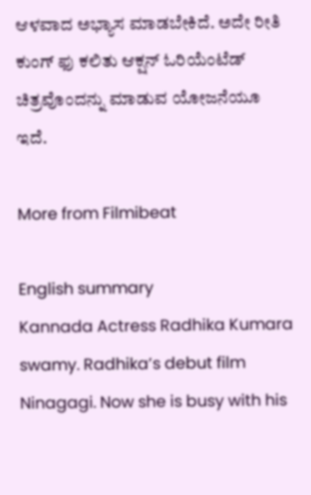ಆಳವಾದ ಅಭ್ಯಾಸ ಮಾಡಬೇಕಿದೆ. ಅದೇ ರೀತಿ ಕುಂಗ್ ಫು ಕಲಿತು ಆಕ್ಷನ್ ಓರಿಯೆಂಟೆಡ್ ಚಿತ್ರವೊಂದನ್ನು ಮಾಡುವ ಯೋಜನೆಯೂ ಇದೆ.

More from Filmibeat

English summary
Kannada Actress Radhika Kumara swamy. Radhika’s debut film Ninagagi. Now she is busy with his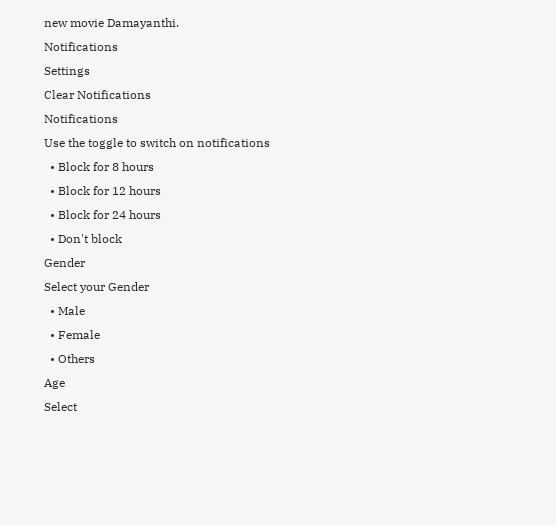new movie Damayanthi.
Notifications
Settings
Clear Notifications
Notifications
Use the toggle to switch on notifications
  • Block for 8 hours
  • Block for 12 hours
  • Block for 24 hours
  • Don't block
Gender
Select your Gender
  • Male
  • Female
  • Others
Age
Select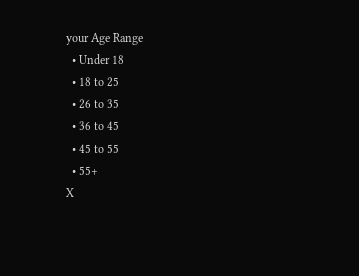your Age Range
  • Under 18
  • 18 to 25
  • 26 to 35
  • 36 to 45
  • 45 to 55
  • 55+
X